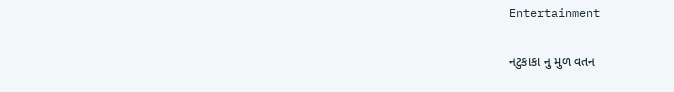Entertainment

નટુકાકા નુ મુળ વતન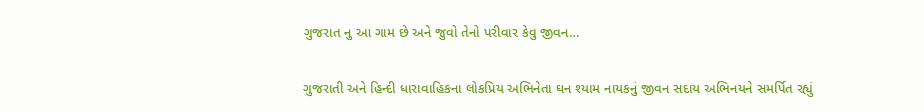ગુજરાત નુ આ ગામ છે અને જુવો તેનો પરીવાર કેવુ જીવન…

ગુજરાતી અને હિન્દી ધારાવાહિકના લોકપ્રિય અભિનેતા ઘન શ્યામ નાયકનું જીવન સદાય અભિનયને સમર્પિત રહ્યું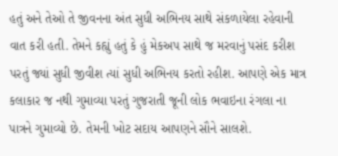હતું અને તેઓ તે જીવનના અંત સુધી અભિનય સાથે સંકળાયેલા રહેવાની વાત કરી હતી. તેમને કહ્યું હતું કે હું મેકઅપ સાથે જ મરવાનું પસંદ કરીશ પરતું જ્યાં સુધી જીવીશ ત્યાં સુધી અભિનય કરતો રહીશ. આપણે એક માત્ર કલાકાર જ નથી ગુમાવ્યા પરતું ગુજરાતી જૂની લોક ભવાઇના રંગલા ના પાત્રને ગુમાવ્યો છે. તેમની ખોટ સદાય આપણને સૌને સાલશે.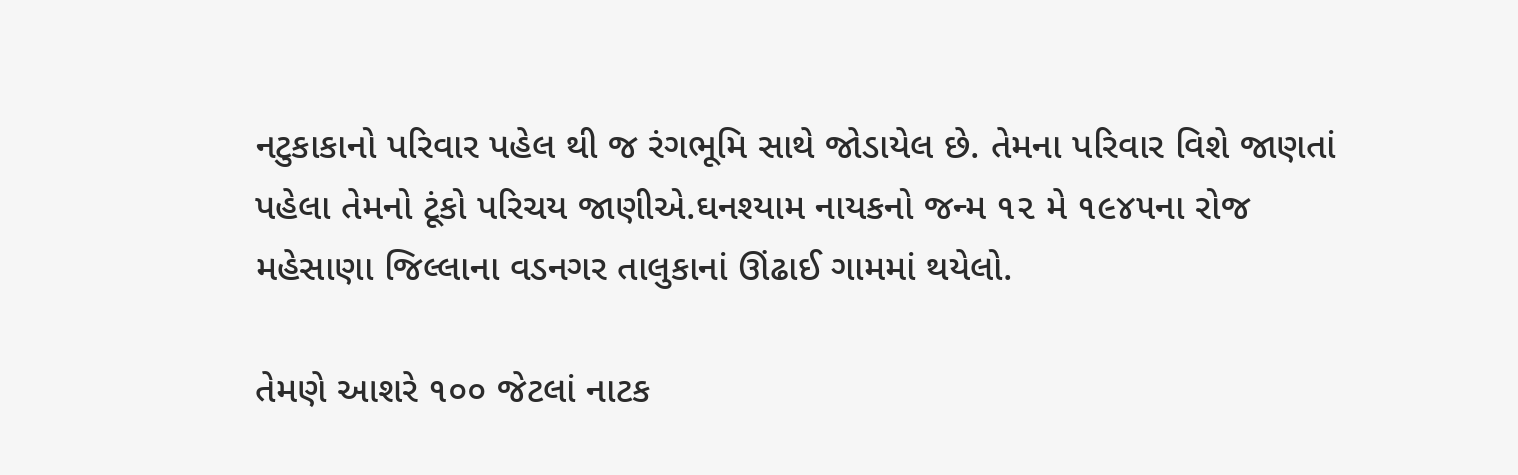નટુકાકાનો પરિવાર પહેલ થી જ રંગભૂમિ સાથે જોડાયેલ છે. તેમના પરિવાર વિશે જાણતાં પહેલા તેમનો ટૂંકો પરિચય જાણીએ.ઘનશ્યામ નાયકનો જન્મ ૧૨ મે ૧૯૪૫ના રોજ મહેસાણા જિલ્લાના વડનગર તાલુકાનાં ઊંઢાઈ ગામમાં થયેલો.

તેમણે આશરે ૧૦૦ જેટલાં નાટક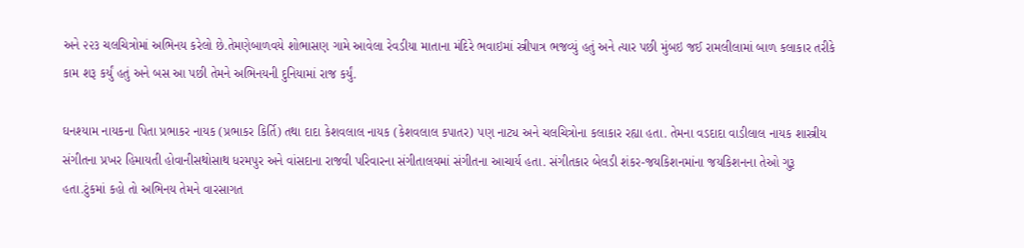અને ૨૨૩ ચલચિત્રોમાં અભિનય કરેલો છે.તેમણેબાળવયે શોભાસણ ગામે આવેલા રેવડીયા માતાના મંદિરે ભવાઇમાં સ્ત્રીપાત્ર ભજવ્યું હતું અને ત્યાર પછી મુંબઇ જઈ રામલીલામાં બાળ કલાકાર તરીકે કામ શરૂ કર્યું હતું અને બસ આ પછી તેમને અભિનયની દુનિયામાં રાજ કર્યું.

ઘનશ્યામ નાયકના પિતા પ્રભાકર નાયક (પ્રભાકર કિર્તિ) તથા દાદા કેશવલાલ નાયક (કેશવલાલ કપાતર) પણ નાટ્ય અને ચલચિત્રોના કલાકાર રહ્યા હતા. તેમના વડદાદા વાડીલાલ નાયક શાસ્ત્રીય સંગીતના પ્રખર હિમાયતી હોવાનીસથોસાથ ધરમપુર અને વાંસદાના રાજવી પરિવારના સંગીતાલયમાં સંગીતના આચાર્ય હતા. સંગીતકાર બેલડી શંકર-જયકિશનમાંના જયકિશનના તેઓ ગુરૂ હતા.ટુંકમાં કહો તો અભિનય તેમને વારસાગત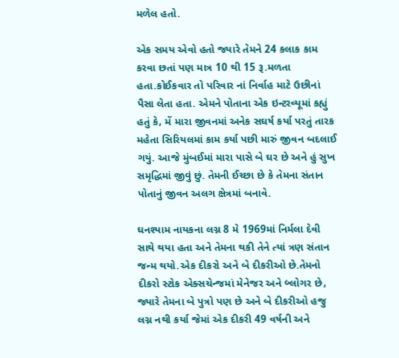મળેલ હતો.

એક સમય એવો હતો જ્યારે તેમને 24 કલાક કામ કરવા છતાં પણ માત્ર 10 થી 15 રૂ.મળતા હતા.કોઈકવાર તો પરિવાર નાં નિર્વાહ માટે ઉછીનાં પૈસા લેતા હતા. એમને પોતાના એક ઇન્ટરવ્યૂમાં કહ્યું હતું કે, મેં મારા જીવનમાં અનેક સઘર્ષ કર્યા પરતું તારક મહેતા સિરિયલમાં કામ કર્યા પછી મારું જીવન બદલાઈ ગયું. આજે મુંબઈમાં મારા પાસે બે ઘર છે અને હું સુખ સમૃદ્ધિમાં જીવું છું. તેમની ઈચ્છા છે કે તેમના સંતાન પોતાનું જીવન અલગ ક્ષેત્રમાં બનાવે.

ઘનશ્યામ નાયકના લગ્ન 8 મે 1969માં નિર્મલા દેવી સાથે થયા હતા અને તેમના થકી તેને ત્યાં ત્રણ સંતાન જન્મ થયો.એક દીકરો અને બે દીકરીઓ છે.તેમનો દીકરો સ્ટોક એક્સચેન્જમાં મેનેજર અને બ્લોગર છે, જ્યારે તેમના બે પુત્રો પણ છે અને બે દીકરીઓ હજુ લગ્ન નથી કર્યા જેમાં એક દીકરી 49 વર્ષની અને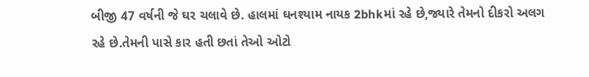બીજી 47 વર્ષની જે ઘર ચલાવે છે. હાલમાં ઘનશ્યામ નાયક 2bhkમાં રહે છે,જ્યારે તેમનો દીકરો અલગ રહે છે.તેમની પાસે કાર હતી છતાં તેઓ ઓટો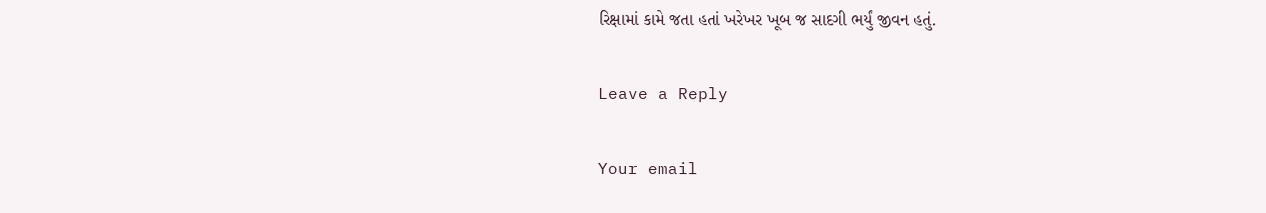રિક્ષામાં કામે જતા હતાં ખરેખર ખૂબ જ સાદગી ભર્યું જીવન હતું.

Leave a Reply

Your email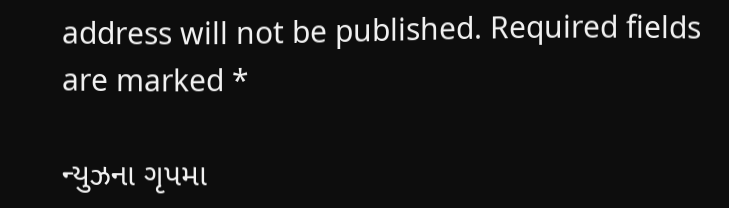address will not be published. Required fields are marked *

ન્યુઝના ગૃપમા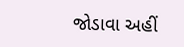જોડાવા અહીં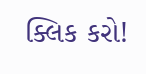ક્લિક કરો!